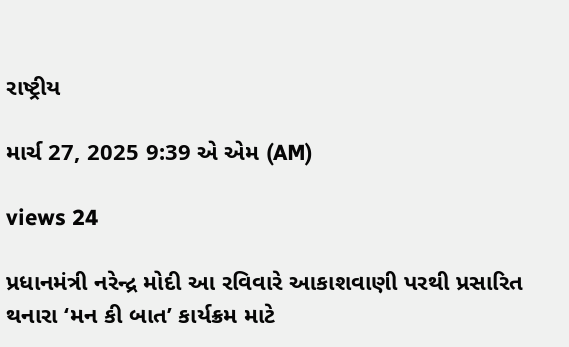રાષ્ટ્રીય

માર્ચ 27, 2025 9:39 એ એમ (AM)

views 24

પ્રધાનમંત્રી નરેન્દ્ર મોદી આ રવિવારે આકાશવાણી પરથી પ્રસારિત થનારા ‘મન કી બાત’ કાર્યક્રમ માટે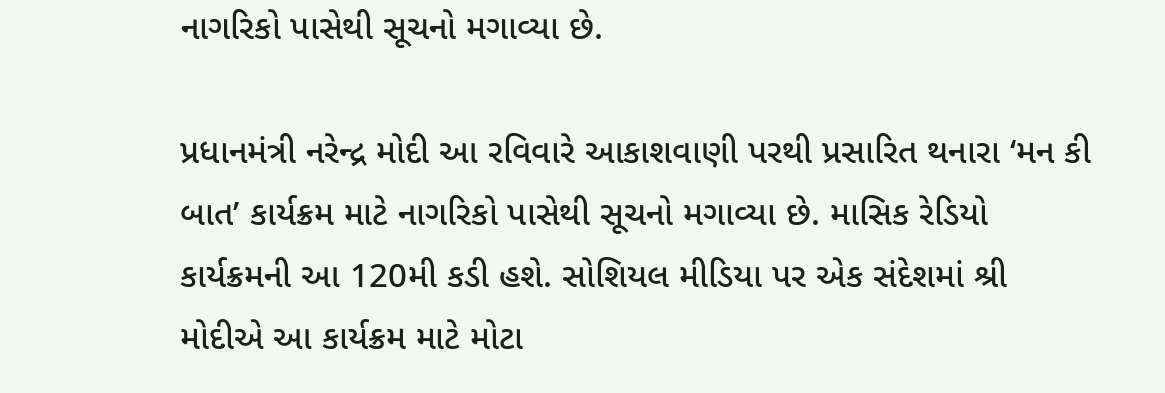નાગરિકો પાસેથી સૂચનો મગાવ્યા છે.

પ્રધાનમંત્રી નરેન્દ્ર મોદી આ રવિવારે આકાશવાણી પરથી પ્રસારિત થનારા ‘મન કી બાત’ કાર્યક્રમ માટે નાગરિકો પાસેથી સૂચનો મગાવ્યા છે. માસિક રેડિયો કાર્યક્રમની આ 120મી કડી હશે. સોશિયલ મીડિયા પર એક સંદેશમાં શ્રી મોદીએ આ કાર્યક્રમ માટે મોટા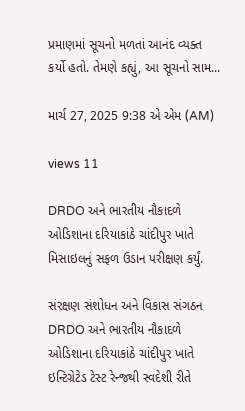પ્રમાણમાં સૂચનો મળતાં આનંદ વ્યક્ત કર્યો હતો. તેમણે કહ્યું, આ સૂચનો સામ...

માર્ચ 27, 2025 9:38 એ એમ (AM)

views 11

DRDO અને ભારતીય નૌકાદળે ઓડિશાના દરિયાકાંઠે ચાંદીપુર ખાતે મિસાઇલનું સફળ ઉડાન પરીક્ષણ કર્યું.

સંરક્ષણ સંશોધન અને વિકાસ સંગઠન DRDO અને ભારતીય નૌકાદળે ઓડિશાના દરિયાકાંઠે ચાંદીપુર ખાતે ઇન્ટિગ્રેટેડ ટેસ્ટ રેન્જથી સ્વદેશી રીતે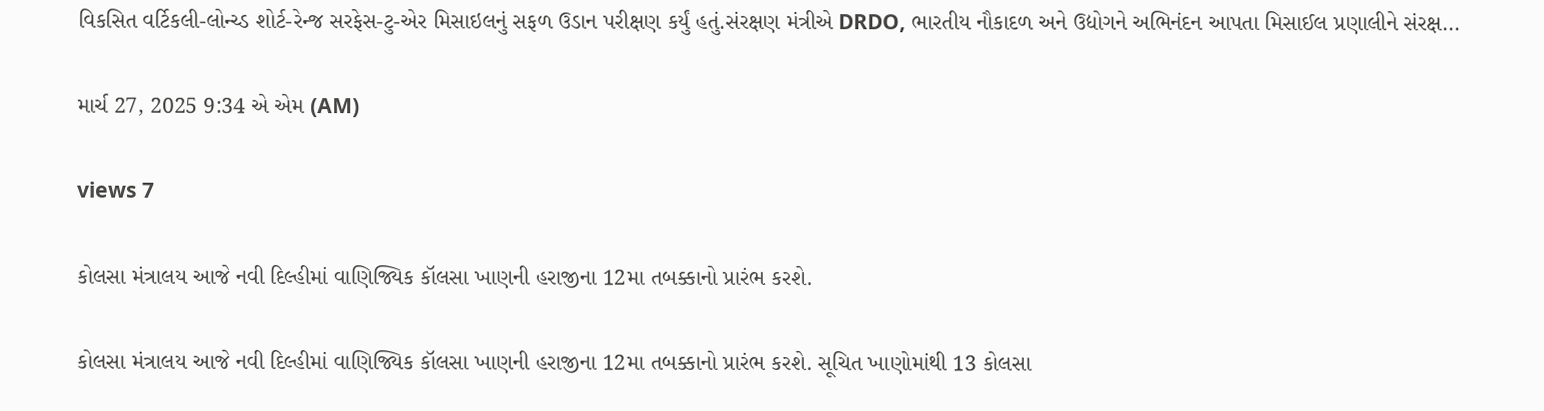વિકસિત વર્ટિકલી-લોન્ચ્ડ શોર્ટ-રેન્જ સરફેસ-ટુ-એર મિસાઇલનું સફળ ઉડાન પરીક્ષણ કર્યું હતું.સંરક્ષણ મંત્રીએ DRDO, ભારતીય નૌકાદળ અને ઉદ્યોગને અભિનંદન આપતા મિસાઈલ પ્રણાલીને સંરક્ષ...

માર્ચ 27, 2025 9:34 એ એમ (AM)

views 7

કોલસા મંત્રાલય આજે નવી દિલ્હીમાં વાણિજ્યિક કૉલસા ખાણની હરાજીના 12મા તબક્કાનો પ્રારંભ કરશે.

કોલસા મંત્રાલય આજે નવી દિલ્હીમાં વાણિજ્યિક કૉલસા ખાણની હરાજીના 12મા તબક્કાનો પ્રારંભ કરશે. સૂચિત ખાણોમાંથી 13 કોલસા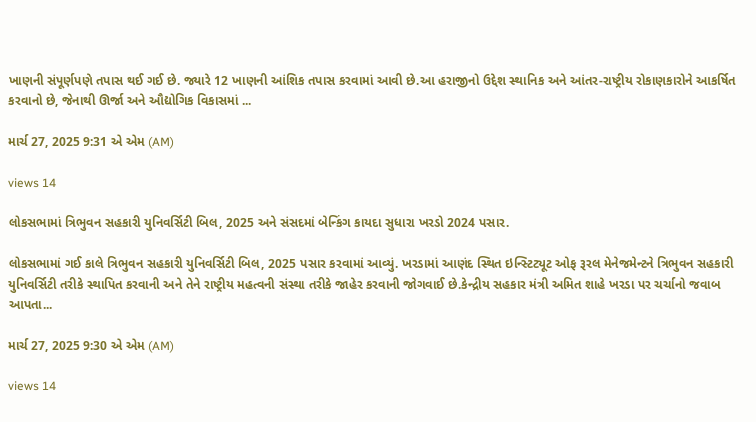ખાણની સંપૂર્ણપણે તપાસ થઈ ગઈ છે. જ્યારે 12 ખાણની આંશિક તપાસ કરવામાં આવી છે.આ હરાજીનો ઉદ્દેશ સ્થાનિક અને આંતર-રાષ્ટ્રીય રોકાણકારોને આકર્ષિત કરવાનો છે, જેનાથી ઊર્જા અને ઔદ્યોગિક વિકાસમાં ...

માર્ચ 27, 2025 9:31 એ એમ (AM)

views 14

લોકસભામાં ત્રિભુવન સહકારી યુનિવર્સિટી બિલ, 2025 અને સંસદમાં બેન્કિંગ કાયદા સુધારા ખરડો 2024 પસાર.

લોકસભામાં ગઈ કાલે ત્રિભુવન સહકારી યુનિવર્સિટી બિલ, 2025 પસાર કરવામાં આવ્યું. ખરડામાં આણંદ સ્થિત ઇન્સ્ટિટ્યૂટ ઓફ રૂરલ મેનેજમેન્ટને ત્રિભુવન સહકારી યુનિવર્સિટી તરીકે સ્થાપિત કરવાની અને તેને રાષ્ટ્રીય મહત્વની સંસ્થા તરીકે જાહેર કરવાની જોગવાઈ છે.કેન્દ્રીય સહકાર મંત્રી અમિત શાહે ખરડા પર ચર્ચાનો જવાબ આપતા...

માર્ચ 27, 2025 9:30 એ એમ (AM)

views 14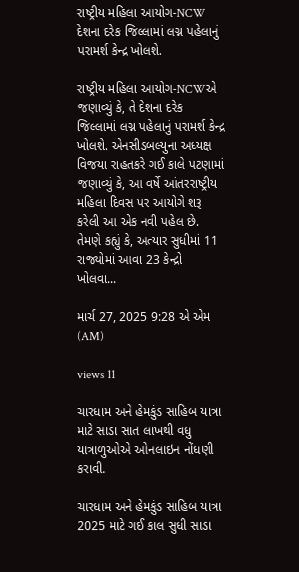રાષ્ટ્રીય મહિલા આયોગ-NCW દેશના દરેક જિલ્લામાં લગ્ન પહેલાનું પરામર્શ કેન્દ્ર ખોલશે.

રાષ્ટ્રીય મહિલા આયોગ-NCWએ જણાવ્યું કે, તે દેશના દરેક જિલ્લામાં લગ્ન પહેલાનું પરામર્શ કેન્દ્ર ખોલશે. એનસીડબલ્યુના અધ્યક્ષ વિજયા રાહતકરે ગઈ કાલે પટણામાં જણાવ્યું કે, આ વર્ષે આંતરરાષ્ટ્રીય મહિલા દિવસ પર આયોગે શરૂ કરેલી આ એક નવી પહેલ છે. તેમણે કહ્યું કે, અત્યાર સુધીમાં 11 રાજ્યોમાં આવા 23 કેન્દ્રો ખોલવા...

માર્ચ 27, 2025 9:28 એ એમ (AM)

views 11

ચારધામ અને હેમકુંડ સાહિબ યાત્રા માટે સાડા સાત લાખથી વધુ યાત્રાળુઓએ ઓનલાઇન નોંધણી કરાવી.

ચારધામ અને હેમકુંડ સાહિબ યાત્રા 2025 માટે ગઈ કાલ સુધી સાડા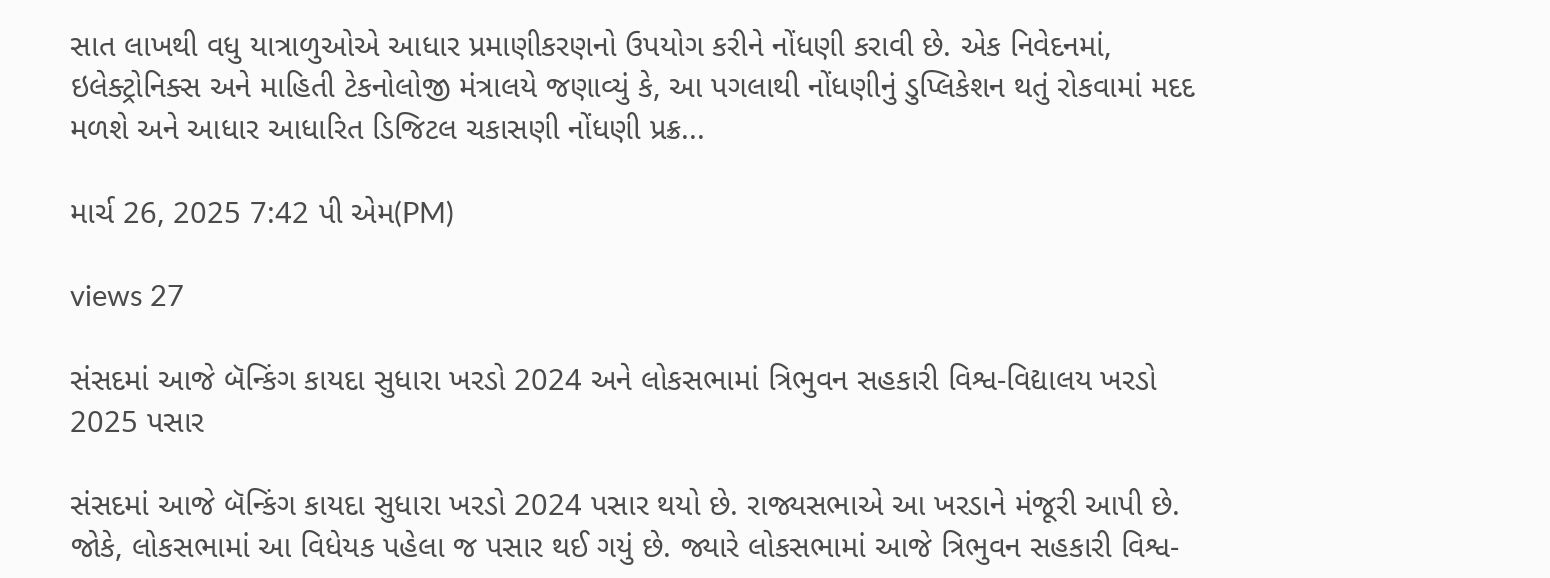સાત લાખથી વધુ યાત્રાળુઓએ આધાર પ્રમાણીકરણનો ઉપયોગ કરીને નોંધણી કરાવી છે. એક નિવેદનમાં, ઇલેક્ટ્રોનિક્સ અને માહિતી ટેકનોલોજી મંત્રાલયે જણાવ્યું કે, આ પગલાથી નોંધણીનું ડુપ્લિકેશન થતું રોકવામાં મદદ મળશે અને આધાર આધારિત ડિજિટલ ચકાસણી નોંધણી પ્રક્ર...

માર્ચ 26, 2025 7:42 પી એમ(PM)

views 27

સંસદમાં આજે બૅન્કિંગ કાયદા સુધારા ખરડો 2024 અને લોકસભામાં ત્રિભુવન સહકારી વિશ્વ-વિદ્યાલય ખરડો 2025 પસાર

સંસદમાં આજે બૅન્કિંગ કાયદા સુધારા ખરડો 2024 પસાર થયો છે. રાજ્યસભાએ આ ખરડાને મંજૂરી આપી છે. જોકે, લોકસભામાં આ વિધેયક પહેલા જ પસાર થઈ ગયું છે. જ્યારે લોકસભામાં આજે ત્રિભુવન સહકારી વિશ્વ-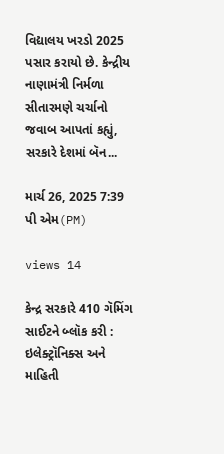વિદ્યાલય ખરડો 2025 પસાર કરાયો છે. કેન્દ્રીય નાણામંત્રી નિર્મળા સીતારમણે ચર્ચાનો જવાબ આપતાં કહ્યું, સરકારે દેશમાં બૅન...

માર્ચ 26, 2025 7:39 પી એમ(PM)

views 14

કેન્દ્ર સરકારે 410 ગૅમિંગ સાઈટને બ્લૉક કરી : ઇલેક્ટ્રૉનિક્સ અને માહિતી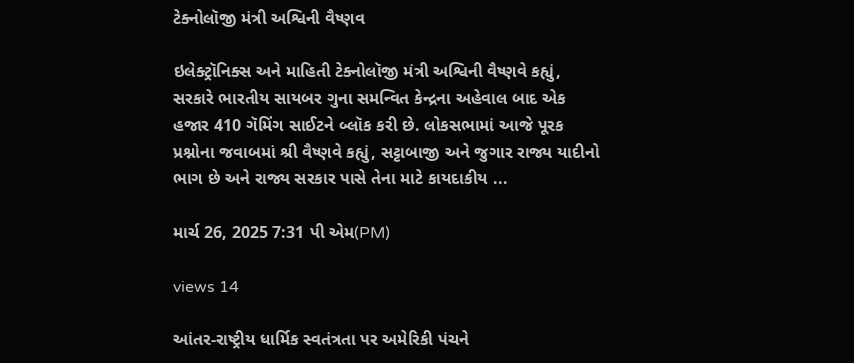ટેક્નોલૉજી મંત્રી અશ્વિની વૈષ્ણવ

ઇલેક્ટ્રૉનિક્સ અને માહિતી ટેક્નોલૉજી મંત્રી અશ્વિની વૈષ્ણવે કહ્યું, સરકારે ભારતીય સાયબર ગુના સમન્વિત કેન્દ્રના અહેવાલ બાદ એક હજાર 410 ગૅમિંગ સાઈટને બ્લૉક કરી છે. લોકસભામાં આજે પૂરક પ્રશ્નોના જવાબમાં શ્રી વૈષ્ણવે કહ્યું, સટ્ટાબાજી અને જુગાર રાજ્ય યાદીનો ભાગ છે અને રાજ્ય સરકાર પાસે તેના માટે કાયદાકીય ...

માર્ચ 26, 2025 7:31 પી એમ(PM)

views 14

આંતર-રાષ્ટ્રીય ધાર્મિક સ્વતંત્રતા પર અમેરિકી પંચને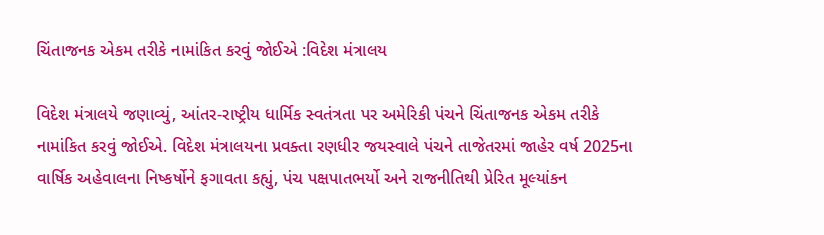ચિંતાજનક એકમ તરીકે નામાંકિત કરવું જોઈએ :વિદેશ મંત્રાલય

વિદેશ મંત્રાલયે જણાવ્યું, આંતર-રાષ્ટ્રીય ધાર્મિક સ્વતંત્રતા પર અમેરિકી પંચને ચિંતાજનક એકમ તરીકે નામાંકિત કરવું જોઈએ. વિદેશ મંત્રાલયના પ્રવક્તા રણધીર જયસ્વાલે પંચને તાજેતરમાં જાહેર વર્ષ 2025ના વાર્ષિક અહેવાલના નિષ્કર્ષોને ફગાવતા કહ્યું, પંચ પક્ષપાતભર્યો અને રાજનીતિથી પ્રેરિત મૂલ્યાંકન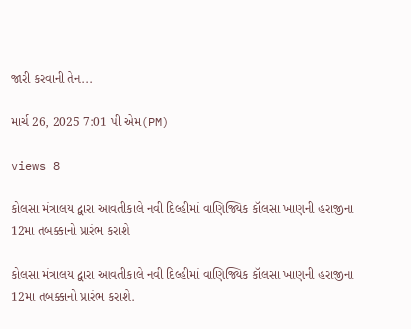જારી કરવાની તેન...

માર્ચ 26, 2025 7:01 પી એમ(PM)

views 8

કોલસા મંત્રાલય દ્વારા આવતીકાલે નવી દિલ્હીમાં વાણિજ્યિક કૉલસા ખાણની હરાજીના 12મા તબક્કાનો પ્રારંભ કરાશે

કોલસા મંત્રાલય દ્વારા આવતીકાલે નવી દિલ્હીમાં વાણિજ્યિક કૉલસા ખાણની હરાજીના 12મા તબક્કાનો પ્રારંભ કરાશે.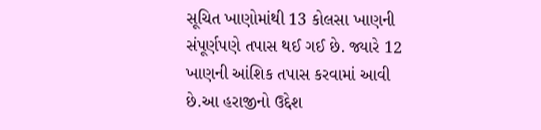સૂચિત ખાણોમાંથી 13 કોલસા ખાણની સંપૂર્ણપણે તપાસ થઈ ગઈ છે. જ્યારે 12 ખાણની આંશિક તપાસ કરવામાં આવી છે.આ હરાજીનો ઉદ્દેશ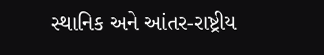સ્થાનિક અને આંતર-રાષ્ટ્રીય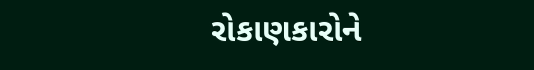રોકાણકારોને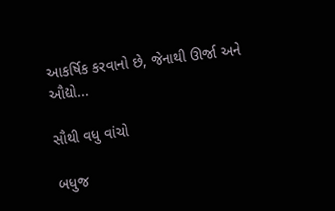આકર્ષિક કરવાનો છે, જેનાથી ઊર્જા અને ઔદ્યો...

સૌથી વધુ વાંચો

બધુજ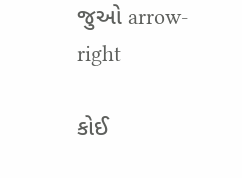જુઓ arrow-right

કોઈ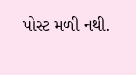પોસ્ટ મળી નથી.